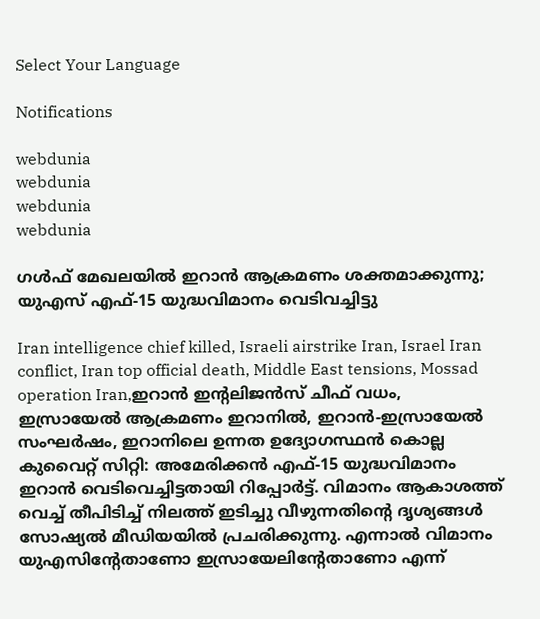Select Your Language

Notifications

webdunia
webdunia
webdunia
webdunia

ഗള്‍ഫ് മേഖലയില്‍ ഇറാന്‍ ആക്രമണം ശക്തമാക്കുന്നു; യുഎസ് എഫ്-15 യുദ്ധവിമാനം വെടിവച്ചിട്ടു

Iran intelligence chief killed, Israeli airstrike Iran, Israel Iran conflict, Iran top official death, Middle East tensions, Mossad operation Iran,ഇറാൻ ഇന്റലിജൻസ് ചീഫ് വധം, ഇസ്രായേൽ ആക്രമണം ഇറാനിൽ, ഇറാൻ-ഇസ്രായേൽ സംഘർഷം, ഇറാനിലെ ഉന്നത ഉദ്യോഗസ്ഥൻ കൊല്ല
കുവൈറ്റ് സിറ്റി: അമേരിക്കന്‍ എഫ്-15 യുദ്ധവിമാനം ഇറാന്‍ വെടിവെച്ചിട്ടതായി റിപ്പോര്‍ട്ട്. വിമാനം ആകാശത്ത് വെച്ച് തീപിടിച്ച് നിലത്ത് ഇടിച്ചു വീഴുന്നതിന്റെ ദൃശ്യങ്ങള്‍ സോഷ്യല്‍ മീഡിയയില്‍ പ്രചരിക്കുന്നു. എന്നാല്‍ വിമാനം യുഎസിന്റേതാണോ ഇസ്രായേലിന്റേതാണോ എന്ന്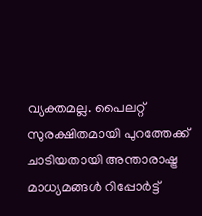വ്യക്തമല്ല. പൈലറ്റ് സുരക്ഷിതമായി പുറത്തേക്ക് ചാടിയതായി അന്താരാഷ്ട്ര മാധ്യമങ്ങള്‍ റിപ്പോര്‍ട്ട്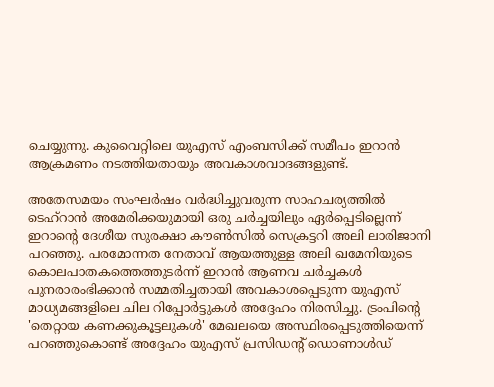ചെയ്യുന്നു. കുവൈറ്റിലെ യുഎസ് എംബസിക്ക് സമീപം ഇറാന്‍ ആക്രമണം നടത്തിയതായും അവകാശവാദങ്ങളുണ്ട്.

അതേസമയം സംഘര്‍ഷം വര്‍ദ്ധിച്ചുവരുന്ന സാഹചര്യത്തില്‍ ടെഹ്റാന്‍ അമേരിക്കയുമായി ഒരു ചര്‍ച്ചയിലും ഏര്‍പ്പെടില്ലെന്ന് ഇറാന്റെ ദേശീയ സുരക്ഷാ കൗണ്‍സില്‍ സെക്രട്ടറി അലി ലാരിജാനി പറഞ്ഞു. പരമോന്നത നേതാവ് ആയത്തുള്ള അലി ഖമേനിയുടെ കൊലപാതകത്തെത്തുടര്‍ന്ന് ഇറാന്‍ ആണവ ചര്‍ച്ചകള്‍ പുനരാരംഭിക്കാന്‍ സമ്മതിച്ചതായി അവകാശപ്പെടുന്ന യുഎസ് മാധ്യമങ്ങളിലെ ചില റിപ്പോര്‍ട്ടുകള്‍ അദ്ദേഹം നിരസിച്ചു. ട്രംപിന്റെ 'തെറ്റായ കണക്കുകൂട്ടലുകള്‍' മേഖലയെ അസ്ഥിരപ്പെടുത്തിയെന്ന് പറഞ്ഞുകൊണ്ട് അദ്ദേഹം യുഎസ് പ്രസിഡന്റ് ഡൊണാള്‍ഡ്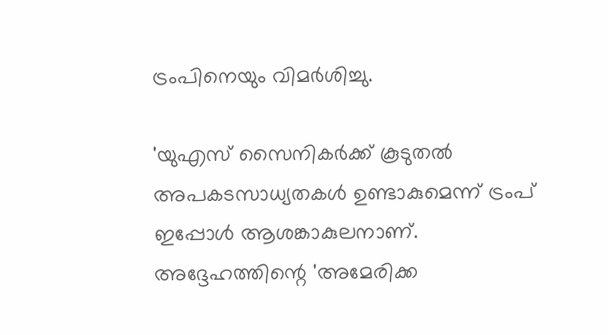ട്രംപിനെയും വിമര്‍ശിച്ചു.

'യുഎസ് സൈനികര്‍ക്ക് കൂടുതല്‍ അപകടസാധ്യതകള്‍ ഉണ്ടാകുമെന്ന് ട്രംപ് ഇപ്പോള്‍ ആശങ്കാകുലനാണ്. അദ്ദേഹത്തിന്റെ 'അമേരിക്ക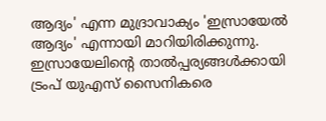ആദ്യം' എന്ന മുദ്രാവാക്യം 'ഇസ്രായേല്‍ ആദ്യം' എന്നായി മാറിയിരിക്കുന്നു. ഇസ്രായേലിന്റെ താല്‍പ്പര്യങ്ങള്‍ക്കായി ട്രംപ് യുഎസ് സൈനികരെ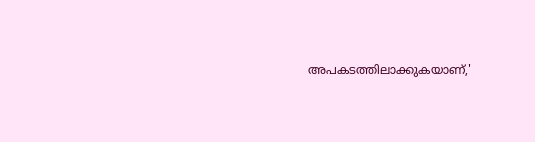അപകടത്തിലാക്കുകയാണ്,'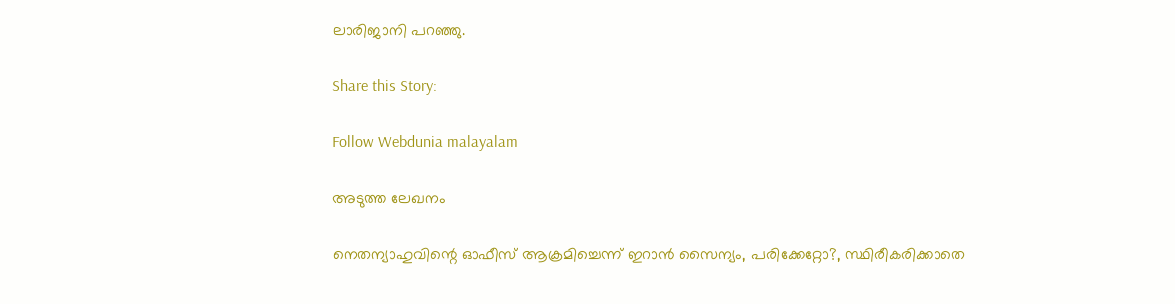ലാരിജാനി പറഞ്ഞു.

Share this Story:

Follow Webdunia malayalam

അടുത്ത ലേഖനം

നെതന്യാഹുവിന്റെ ഓഫീസ് ആക്രമിച്ചെന്ന് ഇറാന്‍ സൈന്യം, പരിക്കേറ്റോ?, സ്ഥിരീകരിക്കാതെ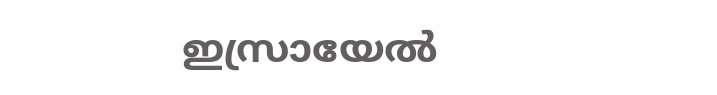ഇസ്രായേല്‍